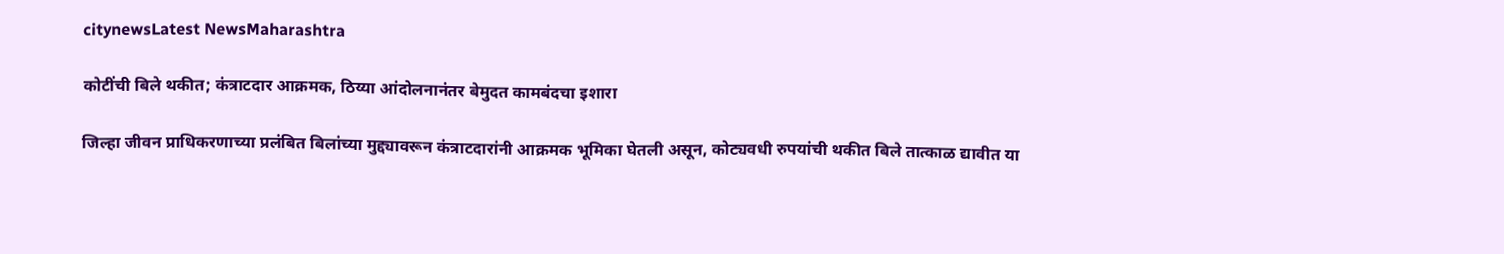citynewsLatest NewsMaharashtra

कोटींची बिले थकीत; कंत्राटदार आक्रमक, ठिय्या आंदोलनानंतर बेमुदत कामबंदचा इशारा

जिल्हा जीवन प्राधिकरणाच्या प्रलंबित बिलांच्या मुद्द्यावरून कंत्राटदारांनी आक्रमक भूमिका घेतली असून, कोट्यवधी रुपयांची थकीत बिले तात्काळ द्यावीत या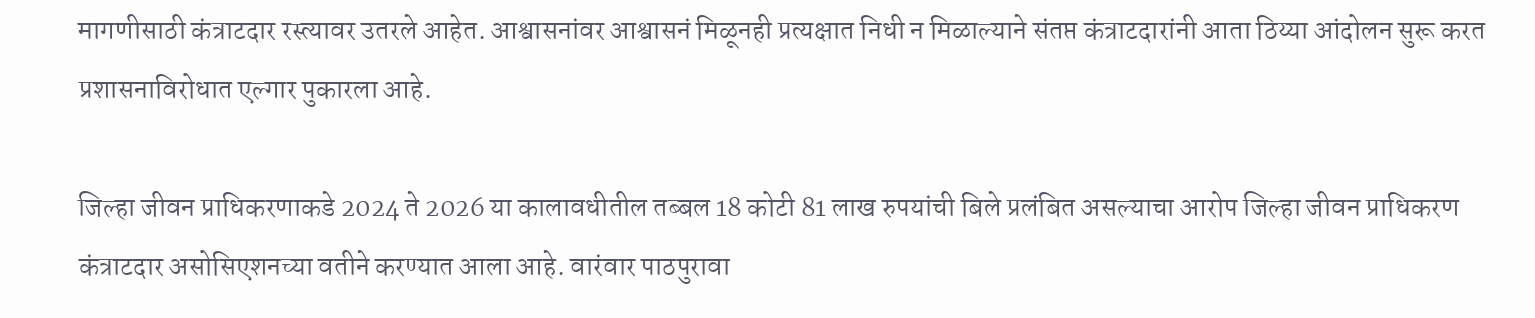मागणीसाठी कंत्राटदार रस्त्यावर उतरले आहेत. आश्वासनांवर आश्वासनं मिळूनही प्रत्यक्षात निधी न मिळाल्याने संतप्त कंत्राटदारांनी आता ठिय्या आंदोलन सुरू करत प्रशासनाविरोधात एल्गार पुकारला आहे.

जिल्हा जीवन प्राधिकरणाकडे 2024 ते 2026 या कालावधीतील तब्बल 18 कोटी 81 लाख रुपयांची बिले प्रलंबित असल्याचा आरोप जिल्हा जीवन प्राधिकरण कंत्राटदार असोसिएशनच्या वतीने करण्यात आला आहे. वारंवार पाठपुरावा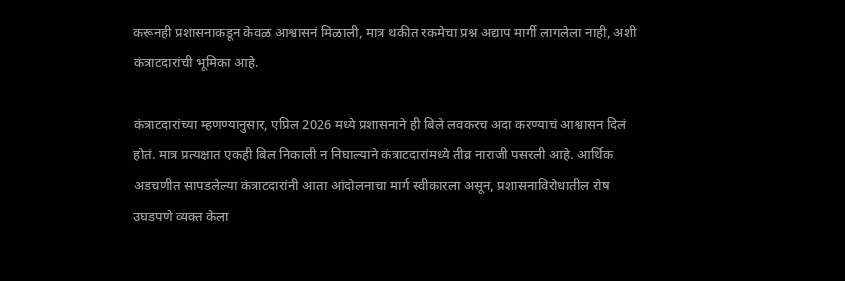करूनही प्रशासनाकडून केवळ आश्वासनं मिळाली, मात्र थकीत रकमेचा प्रश्न अद्याप मार्गी लागलेला नाही, अशी कंत्राटदारांची भूमिका आहे.

कंत्राटदारांच्या म्हणण्यानुसार, एप्रिल 2026 मध्ये प्रशासनाने ही बिले लवकरच अदा करण्याचं आश्वासन दिलं होतं. मात्र प्रत्यक्षात एकही बिल निकाली न निघाल्याने कंत्राटदारांमध्ये तीव्र नाराजी पसरली आहे. आर्थिक अडचणीत सापडलेल्या कंत्राटदारांनी आता आंदोलनाचा मार्ग स्वीकारला असून, प्रशासनाविरोधातील रोष उघडपणे व्यक्त केला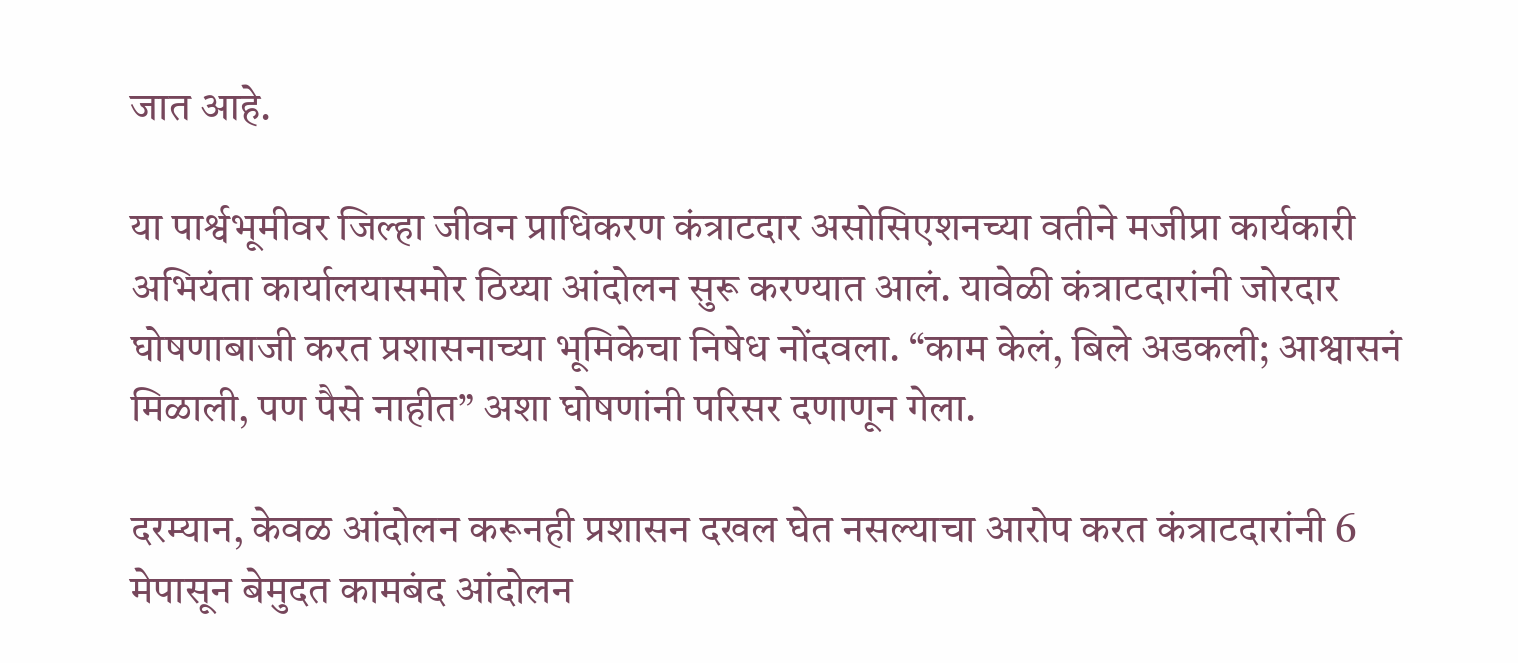जात आहे.

या पार्श्वभूमीवर जिल्हा जीवन प्राधिकरण कंत्राटदार असोसिएशनच्या वतीने मजीप्रा कार्यकारी अभियंता कार्यालयासमोर ठिय्या आंदोलन सुरू करण्यात आलं. यावेळी कंत्राटदारांनी जोरदार घोषणाबाजी करत प्रशासनाच्या भूमिकेचा निषेध नोंदवला. “काम केलं, बिले अडकली; आश्वासनं मिळाली, पण पैसे नाहीत” अशा घोषणांनी परिसर दणाणून गेला.

दरम्यान, केवळ आंदोलन करूनही प्रशासन दखल घेत नसल्याचा आरोप करत कंत्राटदारांनी 6 मेपासून बेमुदत कामबंद आंदोलन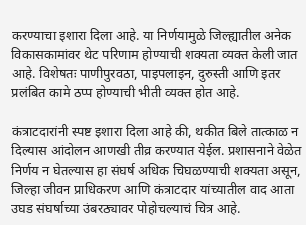करण्याचा इशारा दिला आहे. या निर्णयामुळे जिल्ह्यातील अनेक विकासकामांवर थेट परिणाम होण्याची शक्यता व्यक्त केली जात आहे. विशेषतः पाणीपुरवठा, पाइपलाइन, दुरुस्ती आणि इतर प्रलंबित कामे ठप्प होण्याची भीती व्यक्त होत आहे.

कंत्राटदारांनी स्पष्ट इशारा दिला आहे की, थकीत बिले तात्काळ न दिल्यास आंदोलन आणखी तीव्र करण्यात येईल. प्रशासनाने वेळेत निर्णय न घेतल्यास हा संघर्ष अधिक चिघळण्याची शक्यता असून, जिल्हा जीवन प्राधिकरण आणि कंत्राटदार यांच्यातील वाद आता उघड संघर्षाच्या उंबरठ्यावर पोहोचल्याचं चित्र आहे.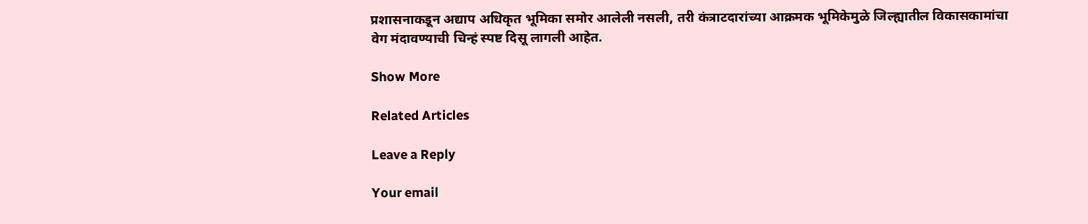प्रशासनाकडून अद्याप अधिकृत भूमिका समोर आलेली नसली, तरी कंत्राटदारांच्या आक्रमक भूमिकेमुळे जिल्ह्यातील विकासकामांचा वेग मंदावण्याची चिन्हं स्पष्ट दिसू लागली आहेत.

Show More

Related Articles

Leave a Reply

Your email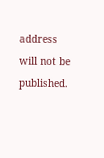address will not be published.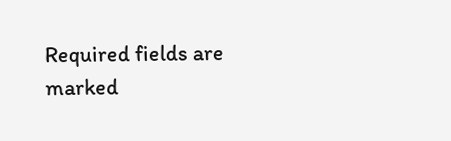Required fields are marked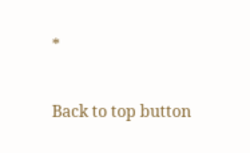*

Back to top button